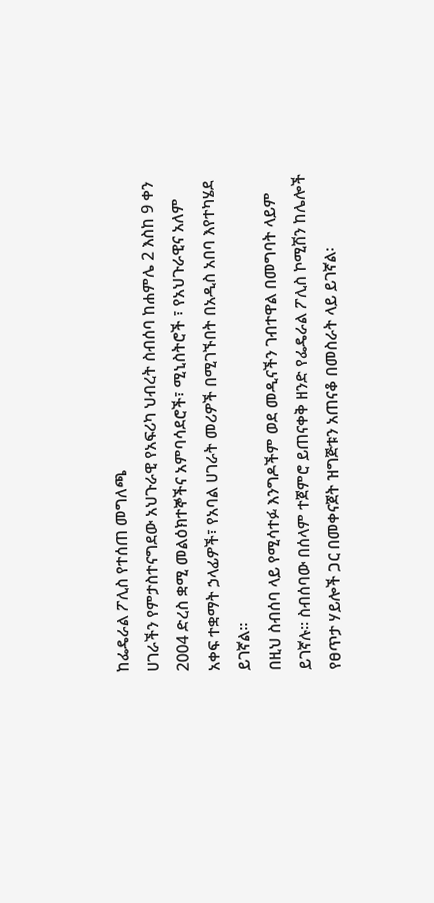ከፌዴራል ፖሊስ የተሰጠ መግለጫ
ሀገራችን የምታስተናግደው አህጉራዊ የአፍሪካ ህብረት ስብሰባ ከሐምሌ 2 እስከ 9 ቀን 2004 ድረስ ቋሚ መልዕክተኞችና አምባሳደሮች፣ ሚኒስትሮች ፣ የአህጉራዊና አለም አቀፍ ተቋማት ኃላፊዎች፣ የአባል ሀገራት መሪዎች በሚገኙበት በአዲስ አበባ እየተካሄደ ይገኛል፡፡
በዚህ ስብሰባ ላይ የሚሳተፉ እንግዶችም ወደ መዲናችን ገብተዋል በመግባት ላይም ይገኛሉ፡፡ ስብሰባው በሰላም ተጀምሮ ይጠናቀቅ ዘንድ የፌዴራል ፖሊስ ኮሚሽን ከሌሎች የፀጥታ ሃይሎች ጋር በመቀናጀት ዝግጅቱን አጠናቆ በመስራት ላይ ይገኛል፡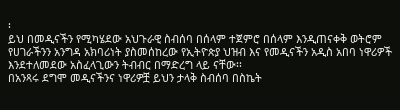፡
ይህ በመዲናችን የሚካሄደው አህጉራዊ ስብሰባ በሰላም ተጀምሮ በሰላም እንዲጠናቀቅ ወትሮም የሀገራችንን አንግዳ አክባሪነት ያስመሰከረው የኢትዮጵያ ህዝብ እና የመዲናችን አዲስ አበባ ነዋሪዎች እንደተለመደው አስፈላጊውን ትብብር በማድረግ ላይ ናቸው፡፡
በአንጻሩ ደግሞ መዲናችንና ነዋሪዎቿ ይህን ታላቅ ስብሰባ በስኬት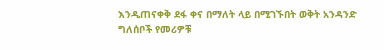እንዲጠናቀቅ ደፋ ቀና በማለት ላይ በሚገኙበት ወቅት አንዳንድ ግለሰቦች የመሪዎቹ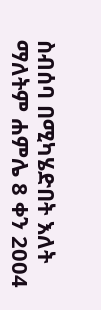ስብሰባ በሚካሄድበት እለት ማለትም ሐምሌ 8 ቀን 2004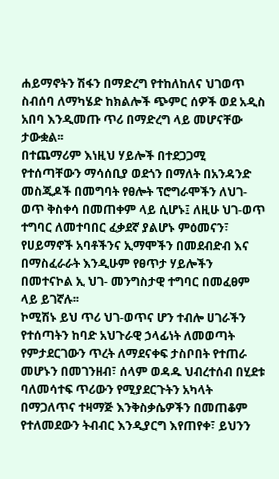ሐይማኖትን ሽፋን በማድረግ የተከለከለና ህገወጥ ስብሰባ ለማካሄድ ከክልሎች ጭምር ሰዎች ወደ አዲስ አበባ እንዲመጡ ጥሪ በማድረግ ላይ መሆናቸው ታውቋል፡፡
በተጨማሪም እነዚህ ሃይሎች በተደጋጋሚ የተሰጣቸውን ማሳሰቢያ ወደጎን በማለት በአንዳንድ መስጂዶች በመግባት የፀሎት ፕሮግራሞችን ለህገ-ወጥ ቅስቀሳ በመጠቀም ላይ ሲሆኑ፤ ለዚሁ ህገ-ወጥ ተግባር ለመተባበር ፈቃደኛ ያልሆኑ ምዕመናን፣ የሀይማኖች አባቶችንና ኢማሞችን በመደብድብ እና በማስፈራራት እንዲሁም የፀጥታ ሃይሎችን በመተናኮል ኢ ህገ- መንግስታዊ ተግባር በመፈፀም ላይ ይገኛሉ፡፡
ኮሚሽኑ ይህ ጥሪ ህገ-ወጥና ሆን ተብሎ ሀገራችን የተሰጣትን ከባድ አህጉራዊ ኃላፊነት ለመወጣት የምታደርገውን ጥረት ለማደናቀፍ ታስቦበት የተጠራ መሆኑን በመገንዘብ፣ ሰላም ወዳዱ ህብረተሰብ በሂደቱ ባለመሳተፍ ጥሪውን የሚያደርጉትን አካላት በማጋለጥና ተዛማጅ እንቅስቃሴዎችን በመጠቆም የተለመደውን ትብብር እንዲያርግ እየጠየቀ፣ ይህንን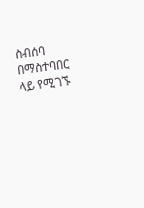ስብሰባ በማስተባበር ላይ የሚገኙ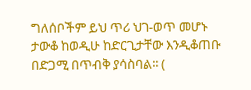ግለሰቦችም ይህ ጥሪ ህገ-ወጥ መሆኑ ታውቆ ከወዲሁ ከድርጊታቸው እንዲቆጠቡ በድጋሚ በጥብቅ ያሳስባል፡፡ (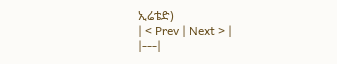ኢሬቴድ)
| < Prev | Next > |
|---|